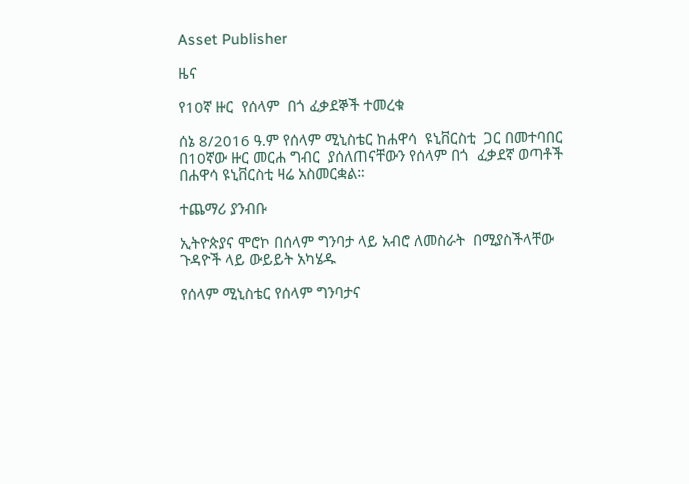Asset Publisher

ዜና

የ10ኛ ዙር  የሰላም  በጎ ፈቃደኞች ተመረቁ

ሰኔ 8/2016 ዓ.ም የሰላም ሚኒስቴር ከሐዋሳ  ዩኒቨርስቲ  ጋር በመተባበር በ10ኛው ዙር መርሐ ግብር  ያሰለጠናቸውን የሰላም በጎ  ፈቃደኛ ወጣቶች በሐዋሳ ዩኒቨርስቲ ዛሬ አስመርቋል።

ተጨማሪ ያንብቡ

ኢትዮጵያና ሞሮኮ በሰላም ግንባታ ላይ አብሮ ለመስራት  በሚያስችላቸው ጉዳዮች ላይ ውይይት አካሄዱ

የሰላም ሚኒስቴር የሰላም ግንባታና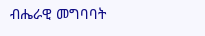ብሔራዊ መግባባት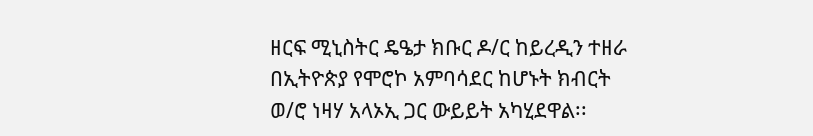ዘርፍ ሚኒስትር ዴዔታ ክቡር ዶ/ር ከይረዲን ተዘራ በኢትዮጵያ የሞሮኮ አምባሳደር ከሆኑት ክብርት ወ/ሮ ነዛሃ አላኦኢ ጋር ውይይት አካሂደዋል፡፡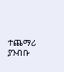ተጨማሪ ያንብቡ